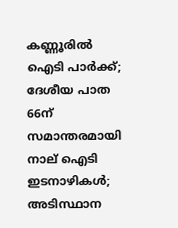കണ്ണൂരില്‍ ഐടി പാര്‍ക്ക്; ദേശീയ പാത 66ന് സമാന്തരമായി നാല് ഐടി ഇടനാഴികള്‍; അടിസ്ഥാന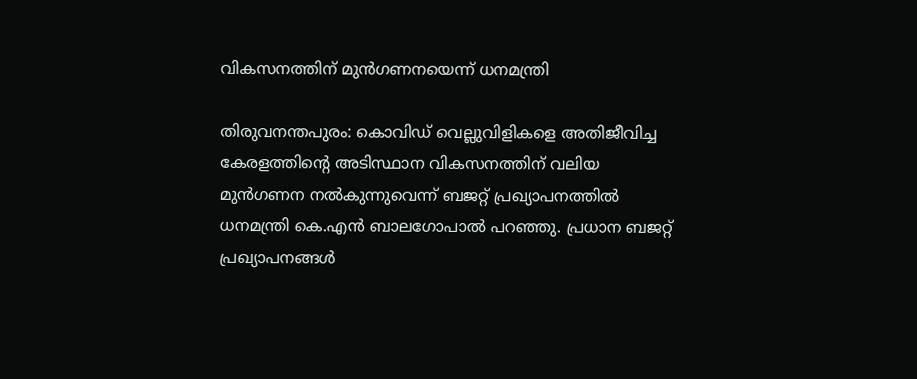വികസനത്തിന് മുന്‍ഗണനയെന്ന് ധനമന്ത്രി

തിരുവനന്തപുരം: കൊവിഡ് വെല്ലുവിളികളെ അതിജീവിച്ച കേരളത്തിന്റെ അടിസ്ഥാന വികസനത്തിന് വലിയ മുന്‍ഗണന നല്‍കുന്നുവെന്ന് ബജറ്റ് പ്രഖ്യാപനത്തില്‍ ധനമന്ത്രി കെ.എന്‍ ബാലഗോപാല്‍ പറഞ്ഞു. പ്രധാന ബജറ്റ് പ്രഖ്യാപനങ്ങള്‍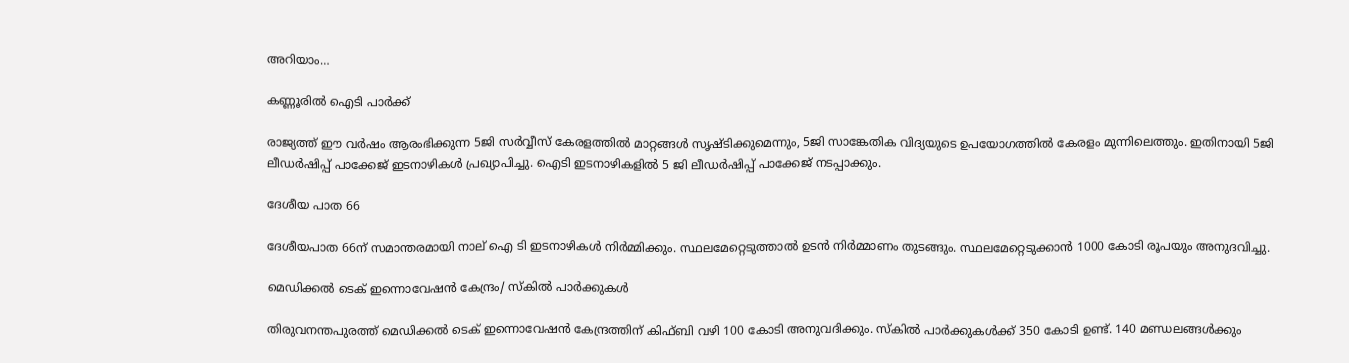അറിയാം…

കണ്ണൂരില്‍ ഐടി പാര്‍ക്ക്

രാജ്യത്ത് ഈ വര്‍ഷം ആരംഭിക്കുന്ന 5ജി സര്‍വ്വീസ് കേരളത്തില്‍ മാറ്റങ്ങള്‍ സൃഷ്ടിക്കുമെന്നും, 5ജി സാങ്കേതിക വിദ്യയുടെ ഉപയോഗത്തില്‍ കേരളം മുന്നിലെത്തും. ഇതിനായി 5ജി ലീഡര്‍ഷിപ്പ് പാക്കേജ് ഇടനാഴികള്‍ പ്രഖ്യാപിച്ചു. ഐടി ഇടനാഴികളില്‍ 5 ജി ലീഡര്‍ഷിപ്പ് പാക്കേജ് നടപ്പാക്കും.

ദേശീയ പാത 66

ദേശീയപാത 66ന് സമാന്തരമായി നാല് ഐ ടി ഇടനാഴികള്‍ നിര്‍മ്മിക്കും. സ്ഥലമേറ്റെടുത്താല്‍ ഉടന്‍ നിര്‍മ്മാണം തുടങ്ങും. സ്ഥലമേറ്റെടുക്കാന്‍ 1000 കോടി രൂപയും അനുദവിച്ചു.

മെഡിക്കല്‍ ടെക് ഇന്നൊവേഷന്‍ കേന്ദ്രം/ സ്‌കില്‍ പാര്‍ക്കുകള്‍

തിരുവനന്തപുരത്ത് മെഡിക്കല്‍ ടെക് ഇന്നൊവേഷന്‍ കേന്ദ്രത്തിന് കിഫ്ബി വഴി 100 കോടി അനുവദിക്കും. സ്‌കില്‍ പാര്‍ക്കുകള്‍ക്ക് 350 കോടി ഉണ്ട്. 140 മണ്ഡലങ്ങള്‍ക്കും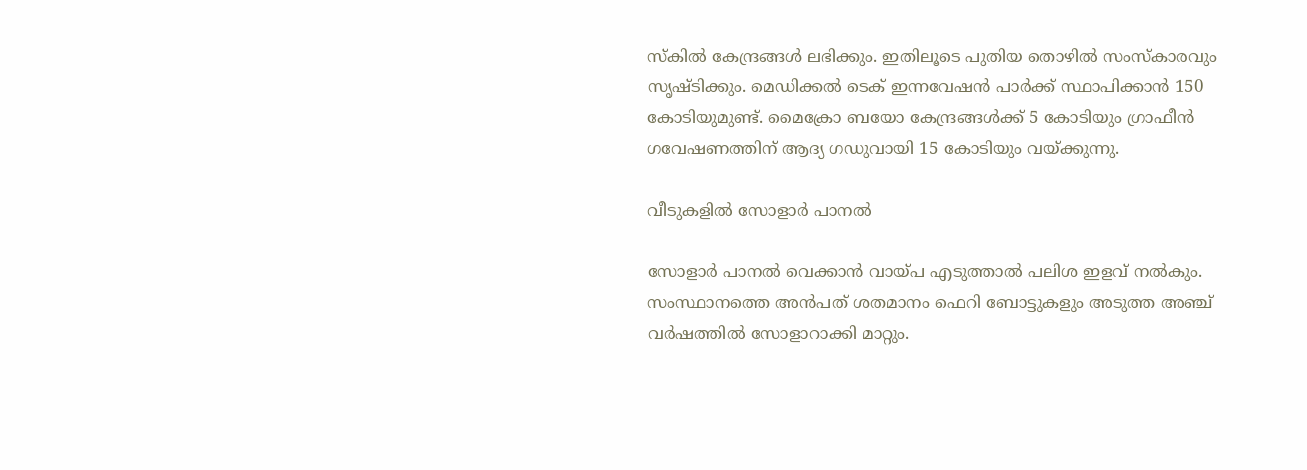സ്‌കില്‍ കേന്ദ്രങ്ങള്‍ ലഭിക്കും. ഇതിലൂടെ പുതിയ തൊഴില്‍ സംസ്‌കാരവും സൃഷ്ടിക്കും. മെഡിക്കല്‍ ടെക് ഇന്നവേഷന്‍ പാര്‍ക്ക് സ്ഥാപിക്കാന്‍ 150 കോടിയുമുണ്ട്. മൈക്രോ ബയോ കേന്ദ്രങ്ങള്‍ക്ക് 5 കോടിയും ഗ്രാഫീന്‍ ഗവേഷണത്തിന് ആദ്യ ഗഡുവായി 15 കോടിയും വയ്ക്കുന്നു.

വീടുകളില്‍ സോളാര്‍ പാനല്‍

സോളാര്‍ പാനല്‍ വെക്കാന്‍ വായ്പ എടുത്താല്‍ പലിശ ഇളവ് നല്‍കും. സംസ്ഥാനത്തെ അന്‍പത് ശതമാനം ഫെറി ബോട്ടുകളും അടുത്ത അഞ്ച് വര്‍ഷത്തില്‍ സോളാറാക്കി മാറ്റും.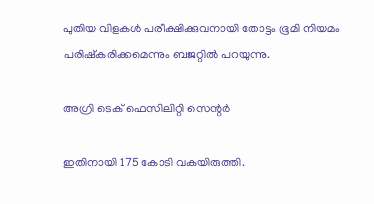പുതിയ വിളകള്‍ പരീക്ഷിക്കുവനായി തോട്ടം ഭൂമി നിയമം പരിഷ്‌കരിക്കമെന്നും ബജറ്റില്‍ പറയുന്നു.

അഗ്രി ടെക് ഫെസിലിറ്റി സെന്റര്‍

ഇതിനായി 175 കോടി വകയിരുത്തി.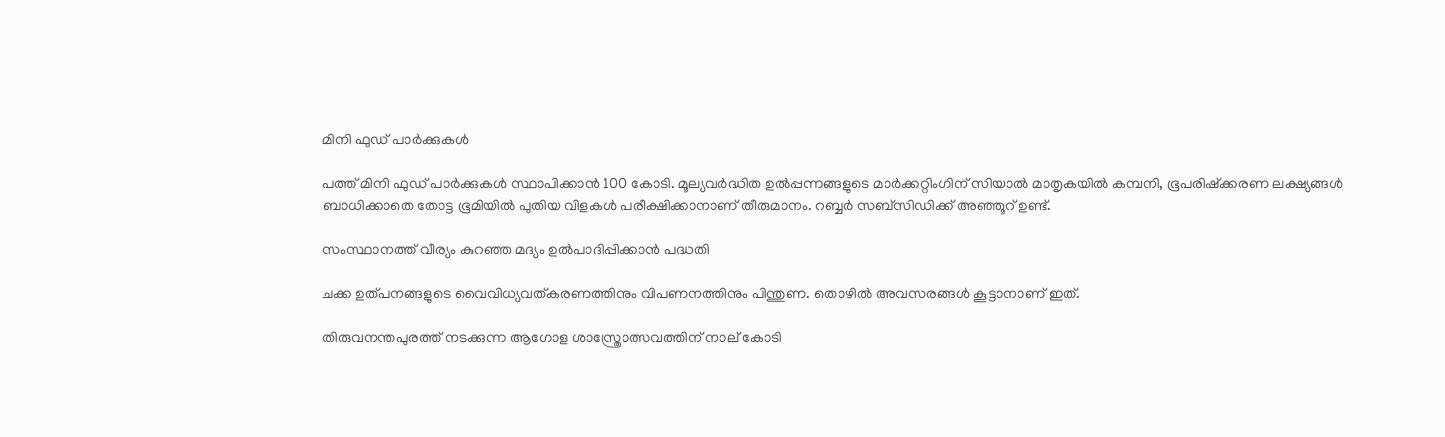മിനി ഫുഡ് പാര്‍ക്കുകള്‍

പത്ത് മിനി ഫുഡ് പാര്‍ക്കുകള്‍ സ്ഥാപിക്കാന്‍ 100 കോടി. മൂല്യവര്‍ദ്ധിത ഉല്‍പ്പന്നങ്ങളുടെ മാര്‍ക്കറ്റിംഗിന് സിയാല്‍ മാതൃകയില്‍ കമ്പനി, ഭൂപരിഷ്‌ക്കരണ ലക്ഷ്യങ്ങള്‍ ബാധിക്കാതെ തോട്ട ഭൂമിയില്‍ പുതിയ വിളകള്‍ പരീക്ഷിക്കാനാണ് തീരുമാനം. റബ്ബര്‍ സബ്സിഡിക്ക് അഞ്ഞൂറ് ഉണ്ട്.

സംസ്ഥാനത്ത് വീര്യം കുറഞ്ഞ മദ്യം ഉല്‍പാദിപ്പിക്കാന്‍ പദ്ധതി

ചക്ക ഉത്പനങ്ങളുടെ വൈവിധ്യവത്കരണത്തിനും വിപണനത്തിനും പിന്തുണ. തൊഴില്‍ അവസരങ്ങള്‍ കൂട്ടാനാണ് ഇത്.

തിരുവനന്തപുരത്ത് നടക്കുന്ന ആഗോള ശാസ്ത്രോത്സവത്തിന് നാല് കോടി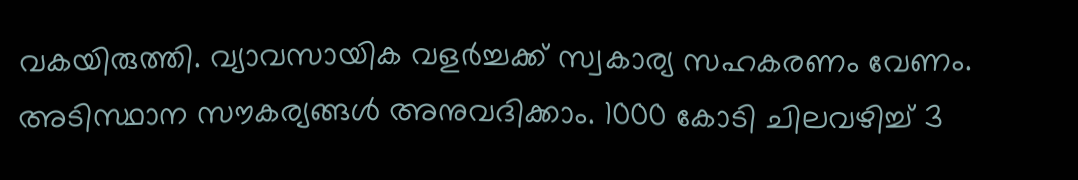വകയിരുത്തി. വ്യാവസായിക വളര്‍ച്ചക്ക് സ്വകാര്യ സഹകരണം വേണം. അടിസ്ഥാന സൗകര്യങ്ങള്‍ അനുവദിക്കാം. 1000 കോടി ചിലവഴിച്ച് 3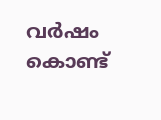വര്‍ഷം കൊണ്ട്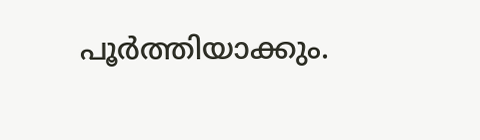പൂര്‍ത്തിയാക്കും.